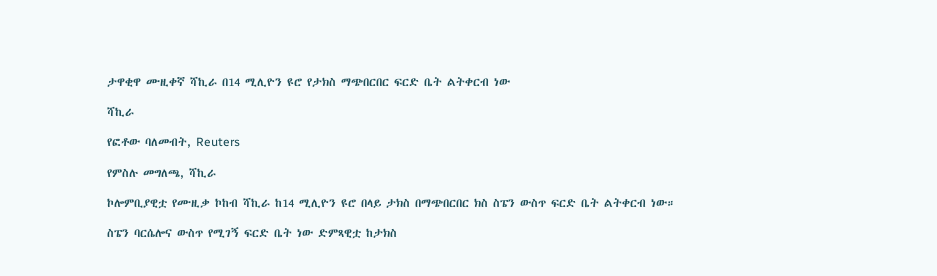ታዋቂዋ ሙዚቀኛ ሻኪራ በ14 ሚሊዮን ዩሮ የታክስ ማጭበርበር ፍርድ ቤት ልትቀርብ ነው

ሻኪራ

የፎቶው ባለመብት, Reuters

የምስሉ መግለጫ, ሻኪራ

ኮሎምቢያዊቷ የሙዚቃ ኮከብ ሻኪራ ከ14 ሚሊዮን ዩሮ በላይ ታክስ በማጭበርበር ክስ ስፔን ውስጥ ፍርድ ቤት ልትቀርብ ነው።

ስፔን ባርሴሎና ውስጥ የሚገኝ ፍርድ ቤት ነው ድምጻዊቷ ከታክስ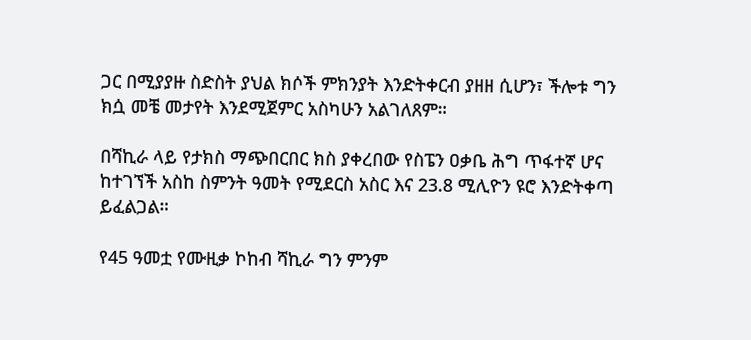ጋር በሚያያዙ ስድስት ያህል ክሶች ምክንያት እንድትቀርብ ያዘዘ ሲሆን፣ ችሎቱ ግን ክሷ መቼ መታየት እንደሚጀምር አስካሁን አልገለጸም።

በሻኪራ ላይ የታክስ ማጭበርበር ክስ ያቀረበው የስፔን ዐቃቤ ሕግ ጥፋተኛ ሆና ከተገኘች አስከ ስምንት ዓመት የሚደርስ አስር እና 23.8 ሚሊዮን ዩሮ እንድትቀጣ ይፈልጋል።

የ45 ዓመቷ የሙዚቃ ኮከብ ሻኪራ ግን ምንም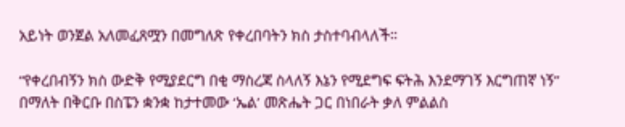አይነት ወንጀል አለመፈጸሟን በመግለጽ የቀረበባትን ክስ ታስተባብላለች።

“የቀረበብኝን ክስ ውድቅ የሚያደርግ በቂ ማስረጃ ስላለኝ እኔን የሚደግፍ ፍትሕ እንደማገኝ እርግጠኛ ነኝ” በማለት በቅርቡ በስፔን ቋንቋ ከታተመው ‘ኤል’ መጽሔት ጋር በነበራት ቃለ ምልልስ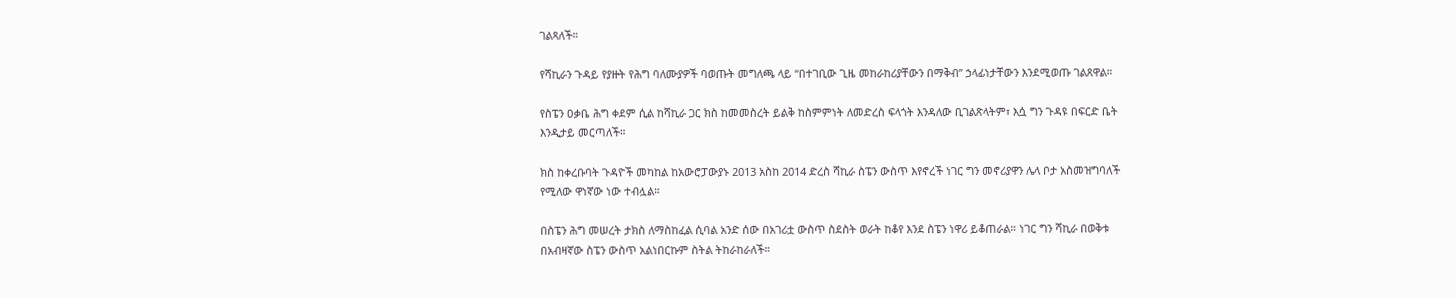ገልጻለች።

የሻኪራን ጉዳይ የያዙት የሕግ ባለሙያዎች ባወጡት መግለጫ ላይ “በተገቢው ጊዜ መከራከሪያቸውን በማቅብ” ኃላፊነታቸውን እንደሚወጡ ገልጸዋል።

የስፔን ዐቃቤ ሕግ ቀደም ሲል ከሻኪራ ጋር ክስ ከመመስረት ይልቅ ከስምምነት ለመድረስ ፍላጎት እንዳለው ቢገልጽላትም፣ እሷ ግን ጉዳዩ በፍርድ ቤት እንዲታይ መርጣለች።

ክስ ከቀረቡባት ጉዳዮች መካከል ከአውሮፓውያኑ 2013 አስከ 2014 ድረስ ሻኪራ ስፔን ውስጥ እየኖረች ነገር ግን መኖሪያዋን ሌላ ቦታ አስመዝግባለች የሚለው ዋነኛው ነው ተብሏል።

በስፔን ሕግ መሠረት ታክስ ለማስከፈል ሲባል አንድ ሰው በአገሪቷ ውስጥ ስደስት ወራት ከቆየ እንደ ስፔን ነዋሪ ይቆጠራል። ነገር ግን ሻኪራ በወቅቱ በአብዛኛው ስፔን ውስጥ አልነበርኩም ስትል ትከራከራለች።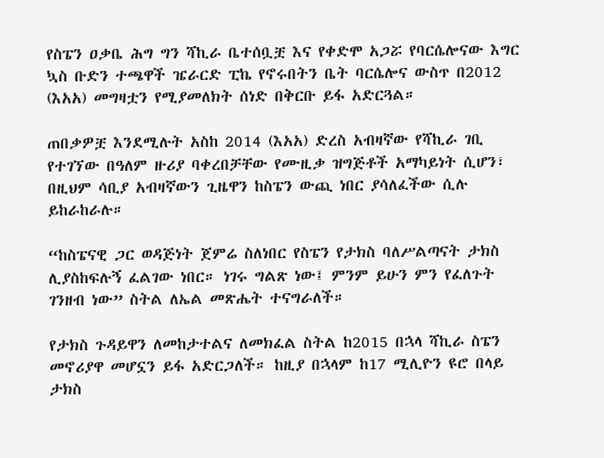የስፔን ዐቃቤ ሕግ ግን ሻኪራ ቤተሰቧቿ እና የቀድሞ አጋሯ የባርሴሎናው እግር ኳስ ቡድን ተጫዋች ዤራርድ ፒኬ የኖሩበትን ቤት ባርሴሎና ውስጥ በ2012 (እአአ) መግዛቷን የሚያመለክት ሰነድ በቅርቡ ይፋ አድርጓል።

ጠበቃዎቿ እንደሚሉት አስከ 2014 (እአአ) ድረስ አብዛኛው የሻኪራ ገቢ የተገኘው በዓለም ዙሪያ ባቀረበቻቸው የሙዚቃ ዝግጅቶች አማካይነት ሲሆን፣ በዚህም ሳቢያ አብዛኛውን ጊዜዋን ከስፔን ውጪ ነበር ያሳለፈችው ሲሉ ይከራከራሉ።

“ከስፔናዊ ጋር ወዳጅነት ጀምሬ ስለነበር የስፔን የታክስ ባለሥልጣናት ታክስ ሊያስከፍሉኝ ፈልገው ነበር። ነገሩ ግልጽ ነው፤ ምንም ይሁን ምን የፈለጉት ገንዘብ ነው” ስትል ለኤል መጽሔት ተናግራለች።

የታክስ ጉዳይዋን ለመከታተልና ለመክፈል ስትል ከ2015 በኋላ ሻኪራ ስፔን መኖሪያዋ መሆኗን ይፋ አድርጋለች። ከዚያ በኋላም ከ17 ሚሊዮን ዩሮ በላይ ታክስ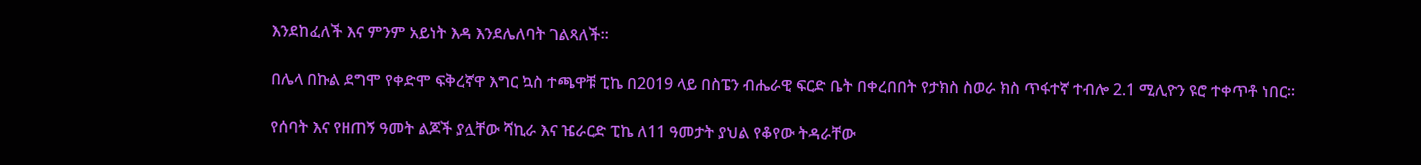እንደከፈለች እና ምንም አይነት እዳ እንደሌለባት ገልጻለች።

በሌላ በኩል ደግሞ የቀድሞ ፍቅረኛዋ እግር ኳስ ተጫዋቹ ፒኬ በ2019 ላይ በስፔን ብሔራዊ ፍርድ ቤት በቀረበበት የታክስ ስወራ ክስ ጥፋተኛ ተብሎ 2.1 ሚሊዮን ዩሮ ተቀጥቶ ነበር።

የሰባት እና የዘጠኝ ዓመት ልጆች ያሏቸው ሻኪራ እና ዤራርድ ፒኬ ለ11 ዓመታት ያህል የቆየው ትዳራቸው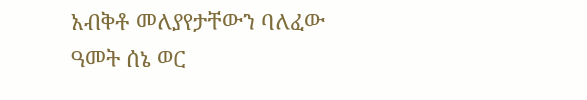አብቅቶ መለያየታቸውን ባለፈው ዓመት ሰኔ ወር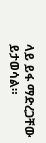ላይ ይፋ ማድረጋቸው ይታወሳል።